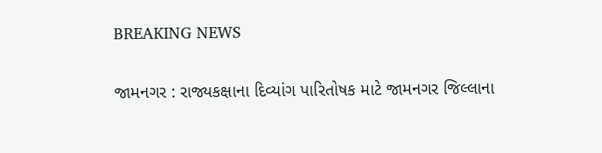BREAKING NEWS

જામનગર : રાજ્યકક્ષાના દિવ્યાંગ પારિતોષક માટે જામનગર જિલ્લાના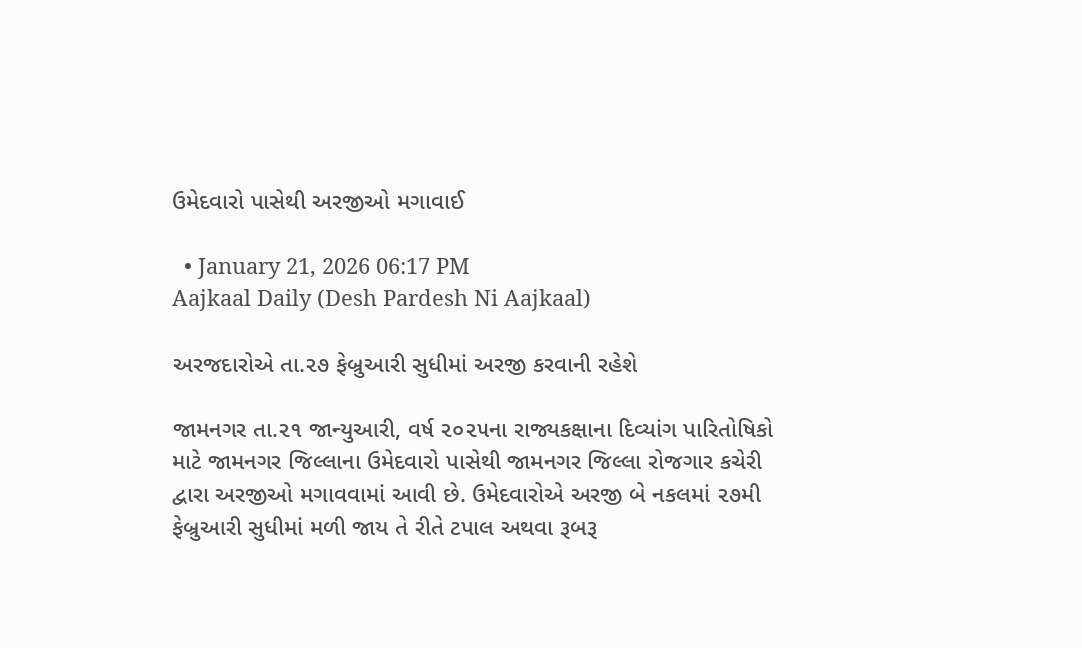ઉમેદવારો પાસેથી અરજીઓ મગાવાઈ

  • January 21, 2026 06:17 PM
Aajkaal Daily (Desh Pardesh Ni Aajkaal)

અરજદારોએ તા.૨૭ ફેબ્રુઆરી સુધીમાં અરજી કરવાની રહેશે

જામનગર તા.૨૧ જાન્યુઆરી, વર્ષ ૨૦૨૫ના રાજ્યકક્ષાના દિવ્યાંગ પારિતોષિકો માટે જામનગર જિલ્લાના ઉમેદવારો પાસેથી જામનગર જિલ્લા રોજગાર કચેરી દ્વારા અરજીઓ મગાવવામાં આવી છે. ઉમેદવારોએ અરજી બે નકલમાં ૨૭મી ફેબ્રુઆરી સુધીમાં મળી જાય તે રીતે ટપાલ અથવા રૂબરૂ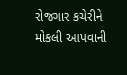રોજગાર કચેરીને મોકલી આપવાની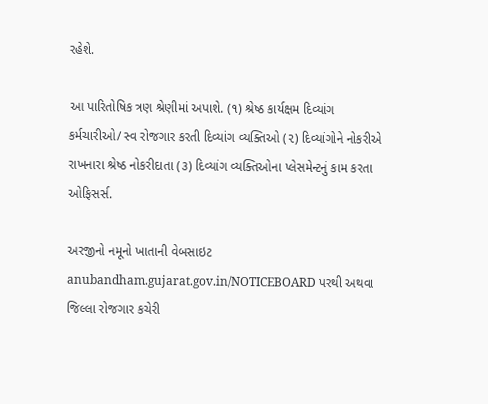રહેશે.

આ પારિતોષિક ત્રણ શ્રેણીમાં અપાશે. (૧) શ્રેષ્ઠ કાર્યક્ષમ દિવ્યાંગ કર્મચારીઓ/ સ્વ રોજગાર કરતી દિવ્યાંગ વ્યક્તિઓ (૨) દિવ્યાંગોને નોકરીએ રાખનારા શ્રેષ્ઠ નોકરીદાતા (૩) દિવ્યાંગ વ્યક્તિઓના પ્લેસમેન્ટનું કામ કરતા ઓફિસર્સ.

અરજીનો નમૂનો ખાતાની વેબસાઇટ anubandham.gujarat.gov.in/NOTICEBOARD પરથી અથવા જિલ્લા રોજગાર કચેરી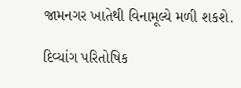જામનગર ખાતેથી વિનામૂલ્યે મળી શકશે.

દિવ્યાંગ પરિતોષિક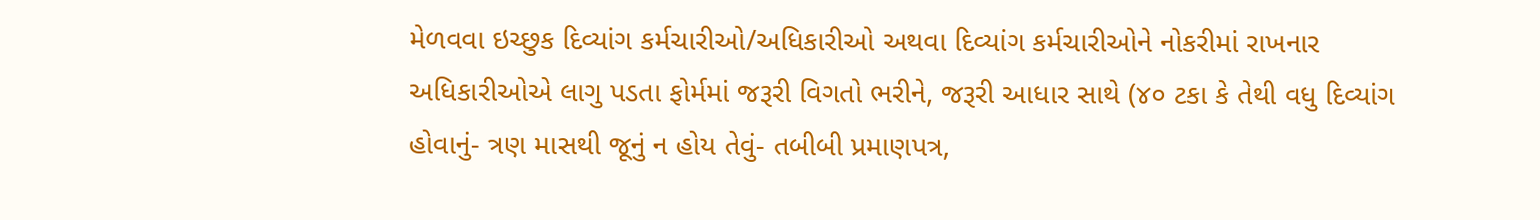મેળવવા ઇચ્છુક દિવ્યાંગ કર્મચારીઓ/અધિકારીઓ અથવા દિવ્યાંગ કર્મચારીઓને નોકરીમાં રાખનાર અધિકારીઓએ લાગુ પડતા ફોર્મમાં જરૂરી વિગતો ભરીને, જરૂરી આધાર સાથે (૪૦ ટકા કે તેથી વધુ દિવ્યાંગ હોવાનું- ત્રણ માસથી જૂનું ન હોય તેવું- તબીબી પ્રમાણપત્ર,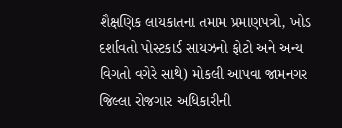શૈક્ષણિક લાયકાતના તમામ પ્રમાણપત્રો, ખોડ દર્શાવતો પોસ્ટકાર્ડ સાયઝનો ફોટો અને અન્ય વિગતો વગેરે સાથે) મોકલી આપવા જામનગર જિલ્લા રોજગાર અધિકારીની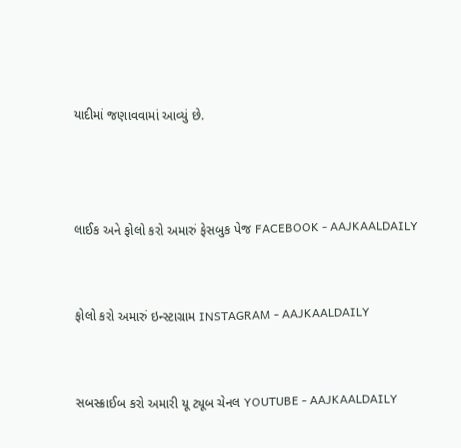યાદીમાં જણાવવામાં આવ્યું છે.



લાઈક અને ફોલો કરો અમારું ફેસબુક પેજ FACEBOOK - AAJKAALDAILY


ફોલો કરો અમારું ઇન્સ્ટાગ્રામ INSTAGRAM - AAJKAALDAILY


સબસ્ક્રાઈબ કરો અમારી યૂ ટ્યૂબ ચેનલ YOUTUBE - AAJKAALDAILY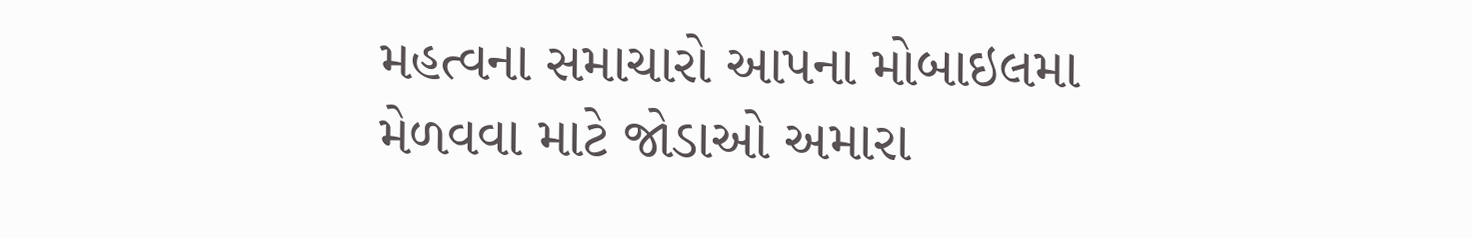મહત્વના સમાચારો આપના મોબાઇલમા મેળવવા માટે જોડાઓ અમારા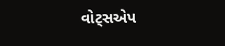વોટ્સએપ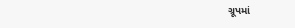ગ્રૂપમાં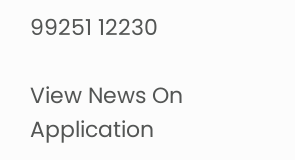99251 12230

View News On Application